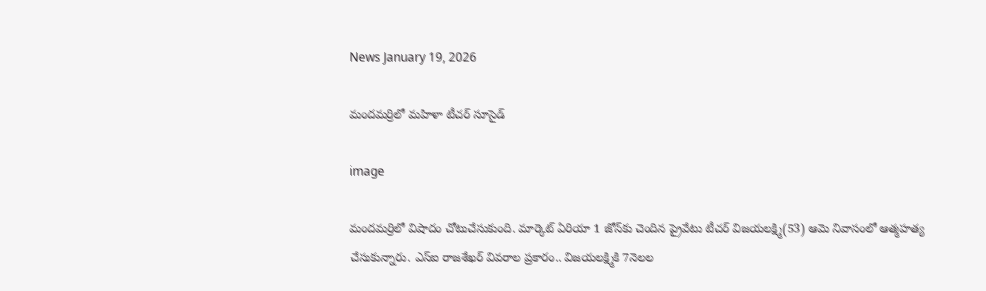News January 19, 2026

మందమర్రిలో మహిళా టీచర్ సూసైడ్

image

మందమర్రిలో విషాదం చోటుచేసుకుంది. మార్కెట్ ఏరియా 1 జోన్‌కు చెందిన ప్రైవేటు టీచర్ విజయలక్ష్మి(53) ఆమె నివాసంలో ఆత్మహత్య చేసుకున్నారు. ఎస్ఐ రాజశేఖర్ వివరాల ప్రకారం.. విజయలక్ష్మికి 7నెలల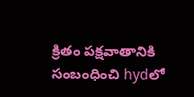క్రితం పక్షవాతానికి సంబంధించి hydలో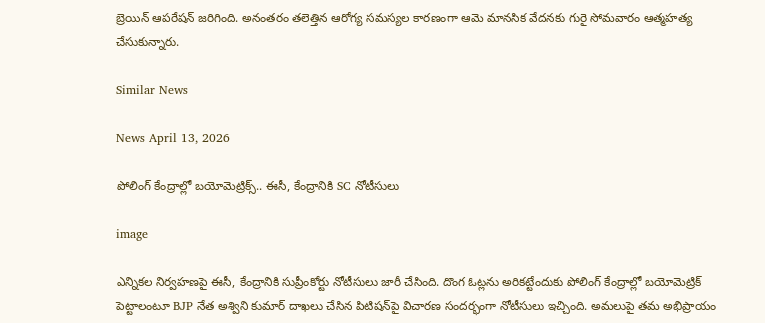బ్రెయిన్ ఆపరేషన్ జరిగింది. అనంతరం తలెత్తిన ఆరోగ్య సమస్యల కారణంగా ఆమె మానసిక వేదనకు గురై సోమవారం ఆత్మహత్య చేసుకున్నారు.

Similar News

News April 13, 2026

పోలింగ్ కేంద్రాల్లో బయోమెట్రిక్స్.. ఈసీ, కేంద్రానికి SC నోటీసులు

image

ఎన్నికల నిర్వహణపై ఈసీ, కేంద్రానికి సుప్రీంకోర్టు నోటీసులు జారీ చేసింది. దొంగ ఓట్లను అరికట్టేందుకు పోలింగ్ కేంద్రాల్లో బయోమెట్రిక్ పెట్టాలంటూ BJP నేత అశ్విని కుమార్ దాఖలు చేసిన పిటిషన్‌పై విచారణ సందర్భంగా నోటీసులు ఇచ్చింది. అమలుపై తమ అభిప్రాయం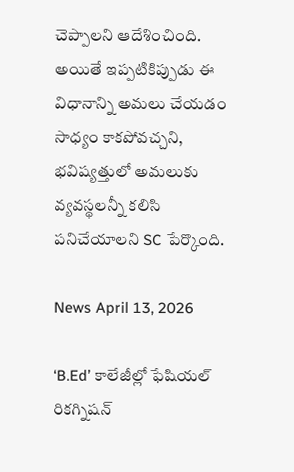చెప్పాలని ఆదేశించింది. అయితే ఇప్పటికిప్పుడు ఈ విధానాన్ని అమలు చేయడం సాధ్యం కాకపోవచ్చని, భవిష్యత్తులో అమలుకు వ్యవస్థలన్నీ కలిసి పనిచేయాలని SC పేర్కొంది.

News April 13, 2026

‘B.Ed’ కాలేజీల్లో ఫేషియల్ రికగ్నిషన్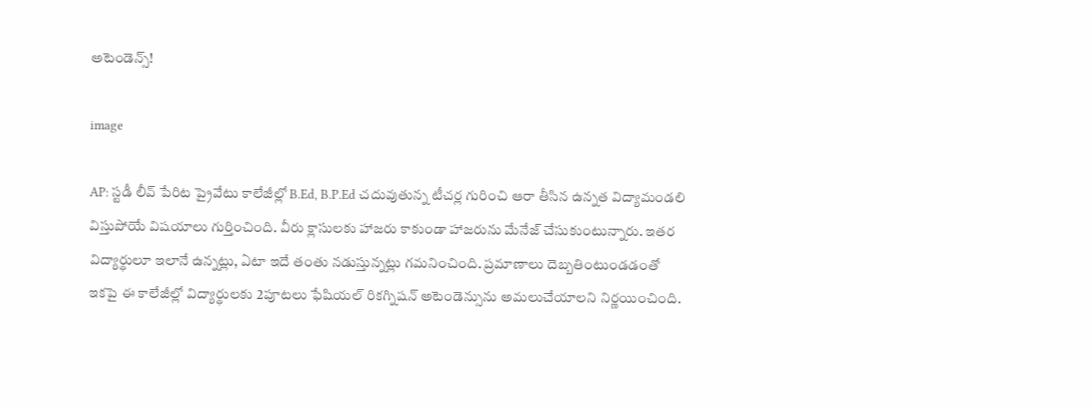అటెండెన్స్!

image

AP: స్టడీ లీవ్ పేరిట ప్రైవేటు కాలేజీల్లో B.Ed, B.P.Ed చదువుతున్న టీచర్ల గురించి ఆరా తీసిన ఉన్నత విద్యామండలి విస్తుపోయే విషయాలు గుర్తించింది. వీరు క్లాసులకు హాజరు కాకుండా హాజరును మేనేజ్ చేసుకుంటున్నారు. ఇతర విద్యార్థులూ ఇలానే ఉన్నట్లు, ఏటా ఇదే తంతు నడుస్తున్నట్లు గమనించింది. ప్రమాణాలు దెబ్బతింటుండడంతో ఇకపై ఈ కాలేజీల్లో విద్యార్థులకు 2పూటలు ఫేషియల్ రికగ్నిషన్ అటెండెన్సును అమలుచేయాలని నిర్ణయించింది.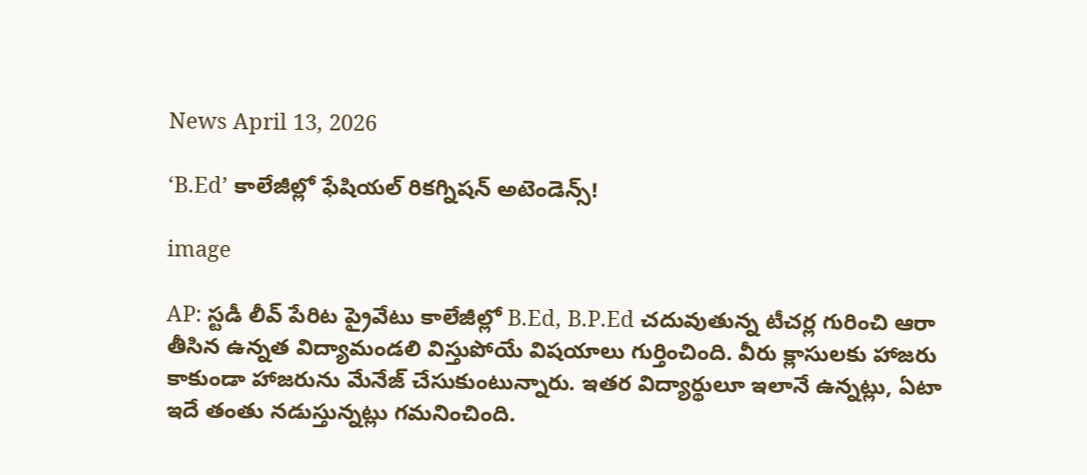News April 13, 2026

‘B.Ed’ కాలేజీల్లో ఫేషియల్ రికగ్నిషన్ అటెండెన్స్!

image

AP: స్టడీ లీవ్ పేరిట ప్రైవేటు కాలేజీల్లో B.Ed, B.P.Ed చదువుతున్న టీచర్ల గురించి ఆరా తీసిన ఉన్నత విద్యామండలి విస్తుపోయే విషయాలు గుర్తించింది. వీరు క్లాసులకు హాజరు కాకుండా హాజరును మేనేజ్ చేసుకుంటున్నారు. ఇతర విద్యార్థులూ ఇలానే ఉన్నట్లు, ఏటా ఇదే తంతు నడుస్తున్నట్లు గమనించింది.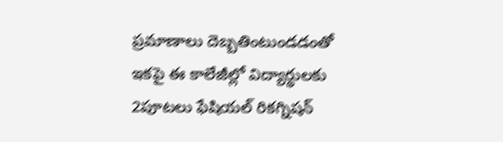ప్రమాణాలు దెబ్బతింటుండడంతో ఇకపై ఈ కాలేజీల్లో విద్యార్థులకు 2పూటలు ఫేషియల్ రికగ్నిషన్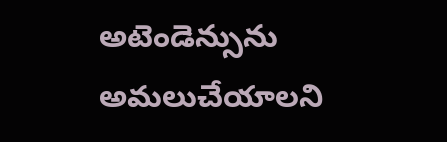అటెండెన్సును అమలుచేయాలని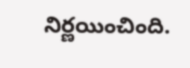నిర్ణయించింది.